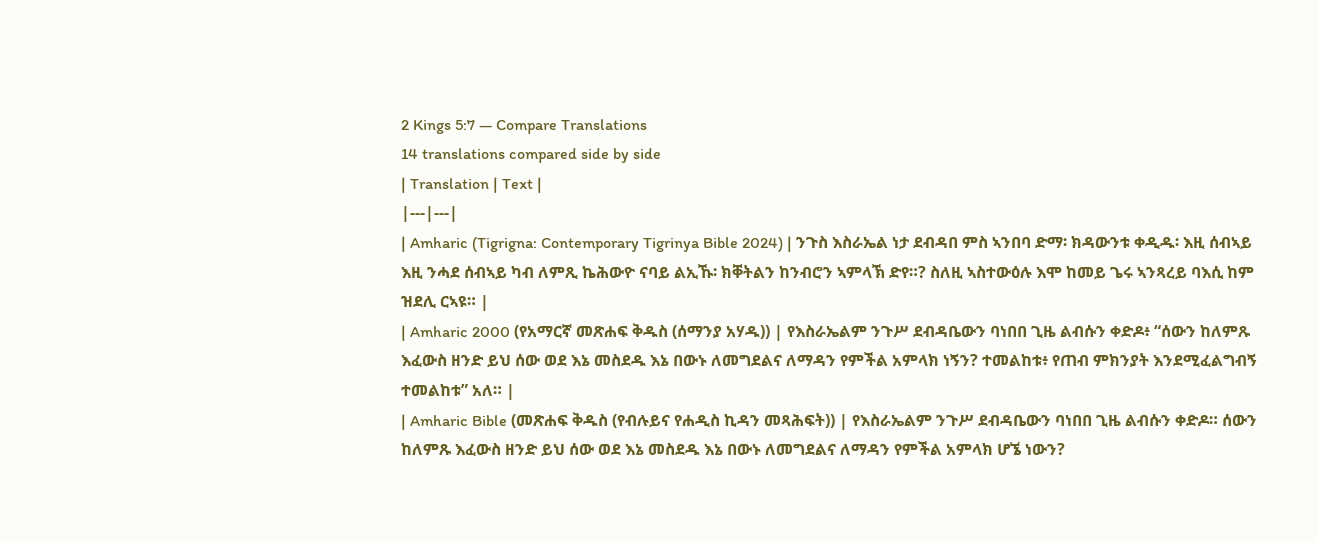2 Kings 5:7 — Compare Translations
14 translations compared side by side
| Translation | Text |
|---|---|
| Amharic (Tigrigna: Contemporary Tigrinya Bible 2024) | ንጉስ እስራኤል ነታ ደብዳበ ምስ ኣንበባ ድማ፡ ክዳውንቱ ቀዲዱ፡ እዚ ሰብኣይ እዚ ንሓደ ሰብኣይ ካብ ለምጺ ኬሕውዮ ናባይ ልኢኹ፡ ክቐትልን ከንብሮን ኣምላኽ ድየ።? ስለዚ ኣስተውዕሉ እሞ ከመይ ጌሩ ኣንጻረይ ባእሲ ከም ዝደሊ ርኣዩ። |
| Amharic 2000 (የአማርኛ መጽሐፍ ቅዱስ (ሰማንያ አሃዱ)) | የእስራኤልም ንጉሥ ደብዳቤውን ባነበበ ጊዜ ልብሱን ቀድዶ፥ “ሰውን ከለምጹ እፈውስ ዘንድ ይህ ሰው ወደ እኔ መስደዱ እኔ በውኑ ለመግደልና ለማዳን የምችል አምላክ ነኝን? ተመልከቱ፥ የጠብ ምክንያት እንደሚፈልግብኝ ተመልከቱ” አለ። |
| Amharic Bible (መጽሐፍ ቅዱስ (የብሉይና የሐዲስ ኪዳን መጻሕፍት)) | የእስራኤልም ንጉሥ ደብዳቤውን ባነበበ ጊዜ ልብሱን ቀድዶ። ሰውን ከለምጹ እፈውስ ዘንድ ይህ ሰው ወደ እኔ መስደዱ እኔ በውኑ ለመግደልና ለማዳን የምችል አምላክ ሆኜ ነውን?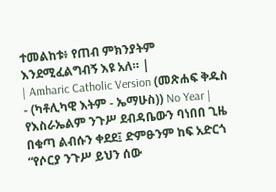ተመልከቱ፥ የጠብ ምክንያትም እንደሚፈልግብኝ እዩ አለ። |
| Amharic Catholic Version (መጽሐፍ ቅዱስ - (ካቶሊካዊ እትም - ኤማሁስ)) No Year | የእስራኤልም ንጉሥ ደብዳቤውን ባነበበ ጊዜ በቁጣ ልብሱን ቀደደ፤ ድምፁንም ከፍ አድርጎ “የሶርያ ንጉሥ ይህን ሰው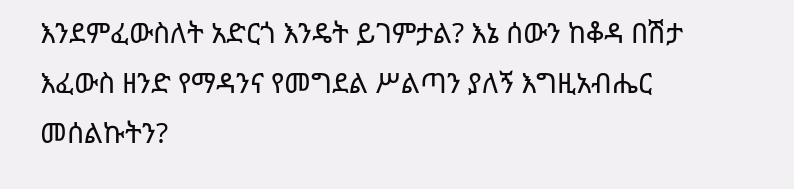እንደምፈውስለት አድርጎ እንዴት ይገምታል? እኔ ሰውን ከቆዳ በሽታ እፈውስ ዘንድ የማዳንና የመግደል ሥልጣን ያለኝ እግዚአብሔር መሰልኩትን?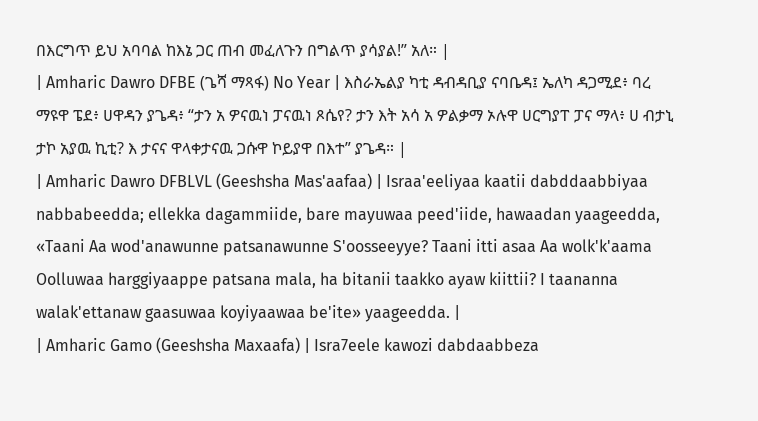በእርግጥ ይህ አባባል ከእኔ ጋር ጠብ መፈለጉን በግልጥ ያሳያል!” አለ። |
| Amharic Dawro DFBE (ጌሻ ማጻፋ) No Year | እስራኤልያ ካቲ ዳብዳቢያ ናባቤዳ፤ ኤለካ ዳጋሚደ፥ ባረ ማዩዋ ፔደ፥ ሀዋዳን ያጌዳ፥ “ታን አ ዎናዉነ ፓናዉነ ጾሴየ? ታን እት አሳ አ ዎልቃማ ኦሉዋ ሀርግያፐ ፓና ማላ፥ ሀ ብታኒ ታኮ አያዉ ኪቲ? እ ታናና ዋላቀታናዉ ጋሱዋ ኮይያዋ በእተ” ያጌዳ። |
| Amharic Dawro DFBLVL (Geeshsha Mas'aafaa) | Israa'eeliyaa kaatii dabddaabbiyaa nabbabeedda; ellekka dagammiide, bare mayuwaa peed'iide, hawaadan yaageedda, «Taani Aa wod'anawunne patsanawunne S'oosseeyye? Taani itti asaa Aa wolk'k'aama Oolluwaa harggiyaappe patsana mala, ha bitanii taakko ayaw kiittii? I taananna walak'ettanaw gaasuwaa koyiyaawaa be'ite» yaageedda. |
| Amharic Gamo (Geeshsha Maxaafa) | Isra7eele kawozi dabdaabbeza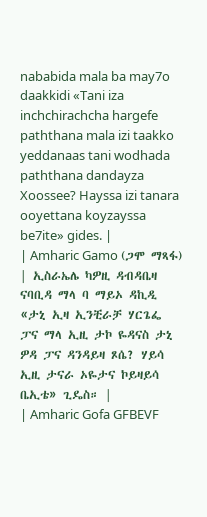nababida mala ba may7o daakkidi «Tani iza inchchirachcha hargefe paththana mala izi taakko yeddanaas tani wodhada paththana dandayza Xoossee? Hayssa izi tanara ooyettana koyzayssa be7ite» gides. |
| Amharic Gamo (ጋሞ ማጻፋ) | ኢስራኤሌ ካዎዚ ዳብዳቤዛ ናባቢዳ ማላ ባ ማይኦ ዳኪዲ «ታኒ ኢዛ ኢንቺራቻ ሃርጌፌ ፓና ማላ ኢዚ ታኮ ዬዳናስ ታኒ ዎዳ ፓና ዳንዳይዛ ጾሴ? ሃይሳ ኢዚ ታናራ ኦዬታና ኮይዛይሳ ቤኢቴ» ጊዴስ። |
| Amharic Gofa GFBEVF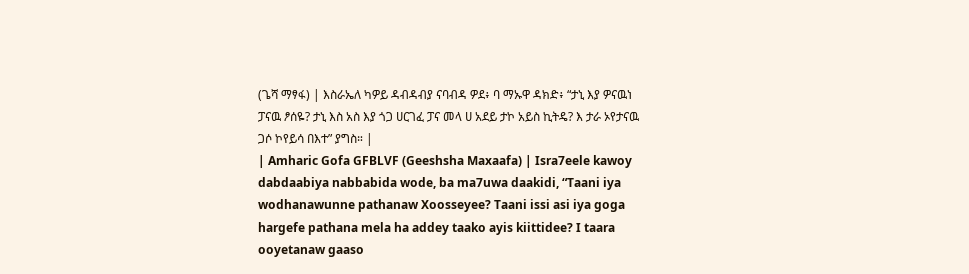(ጌሻ ማፃፋ) | እስራኤለ ካዎይ ዳብዳብያ ናባብዳ ዎደ፥ ባ ማኡዋ ዳክድ፥ “ታኒ እያ ዎናዉነ ፓናዉ ፆሰዬ? ታኒ እስ አስ እያ ጎጋ ሀርገፈ ፓና መላ ሀ አደይ ታኮ አይስ ኪትዴ? እ ታራ ኦየታናዉ ጋሶ ኮየይሳ በእተ” ያግስ። |
| Amharic Gofa GFBLVF (Geeshsha Maxaafa) | Isra7eele kawoy dabdaabiya nabbabida wode, ba ma7uwa daakidi, “Taani iya wodhanawunne pathanaw Xoosseyee? Taani issi asi iya goga hargefe pathana mela ha addey taako ayis kiittidee? I taara ooyetanaw gaaso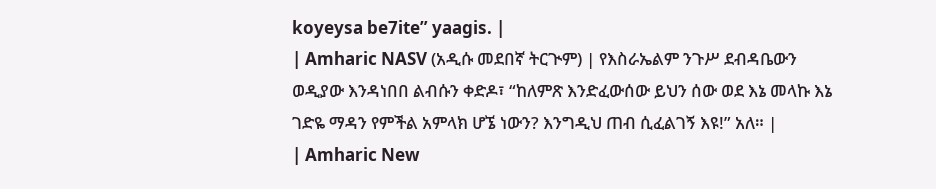koyeysa be7ite” yaagis. |
| Amharic NASV (አዲሱ መደበኛ ትርጒም) | የእስራኤልም ንጉሥ ደብዳቤውን ወዲያው እንዳነበበ ልብሱን ቀድዶ፣ “ከለምጽ እንድፈውሰው ይህን ሰው ወደ እኔ መላኩ እኔ ገድዬ ማዳን የምችል አምላክ ሆኜ ነውን? እንግዲህ ጠብ ሲፈልገኝ እዩ!” አለ። |
| Amharic New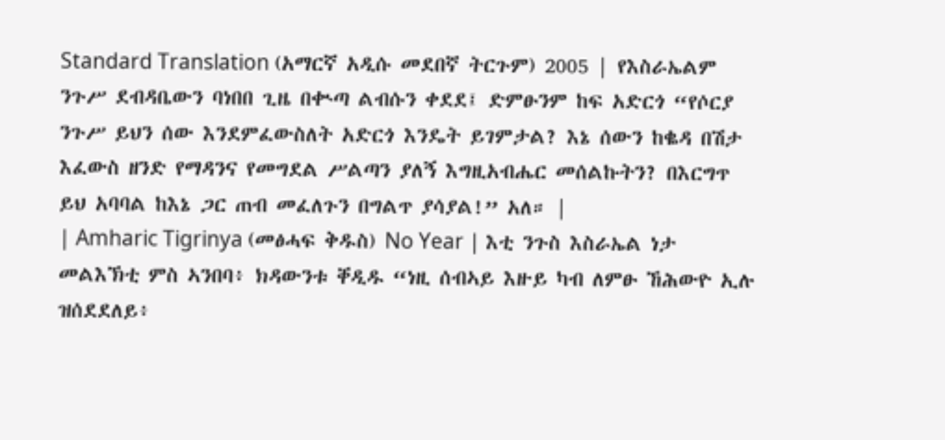Standard Translation (አማርኛ አዲሱ መደበኛ ትርጉም) 2005 | የእስራኤልም ንጉሥ ደብዳቤውን ባነበበ ጊዜ በቊጣ ልብሱን ቀደደ፤ ድምፁንም ከፍ አድርጎ “የሶርያ ንጉሥ ይህን ሰው እንደምፈውስለት አድርጎ እንዴት ይገምታል? እኔ ሰውን ከቈዳ በሽታ እፈውስ ዘንድ የማዳንና የመግደል ሥልጣን ያለኝ እግዚአብሔር መሰልኩትን? በእርግጥ ይህ አባባል ከእኔ ጋር ጠብ መፈለጉን በግልጥ ያሳያል!” አለ። |
| Amharic Tigrinya (መፅሓፍ ቅዱስ) No Year | እቲ ንጉስ እስራኤል ነታ መልእኽቲ ምስ ኣንበባ፥ ክዳውንቱ ቐዲዱ “ነዚ ሰብኣይ እዙይ ካብ ለምፁ ኸሕውዮ ኢሉ ዝሰደደለይ፥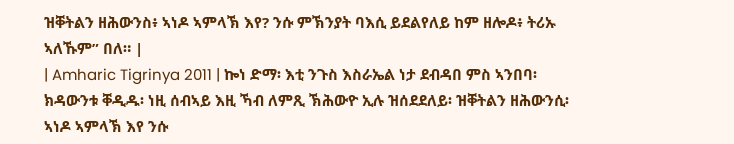ዝቐትልን ዘሕውንስ፥ ኣነዶ ኣምላኽ እየ? ንሱ ምኽንያት ባእሲ ይደልየለይ ከም ዘሎዶ፥ ትሪኡ ኣለኹም” በለ። |
| Amharic Tigrinya 2011 | ኰነ ድማ፡ እቲ ንጉስ እስራኤል ነታ ደብዳበ ምስ ኣንበባ፡ ክዳውንቱ ቐዲዱ፡ ነዚ ሰብኣይ እዚ ኻብ ለምጺ ኽሕውዮ ኢሉ ዝሰደደለይ፡ ዝቐትልን ዘሕውንሲ፡ ኣነዶ ኣምላኽ እየ ንሱ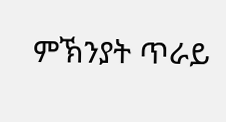ምኽንያት ጥራይ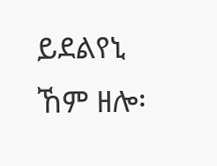ይደልየኒ ኸም ዘሎ፡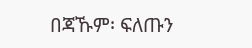በጃኹም፡ ፍለጡን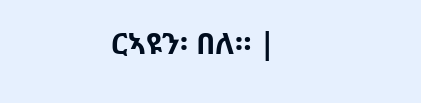ርኣዩን፡ በለ። |